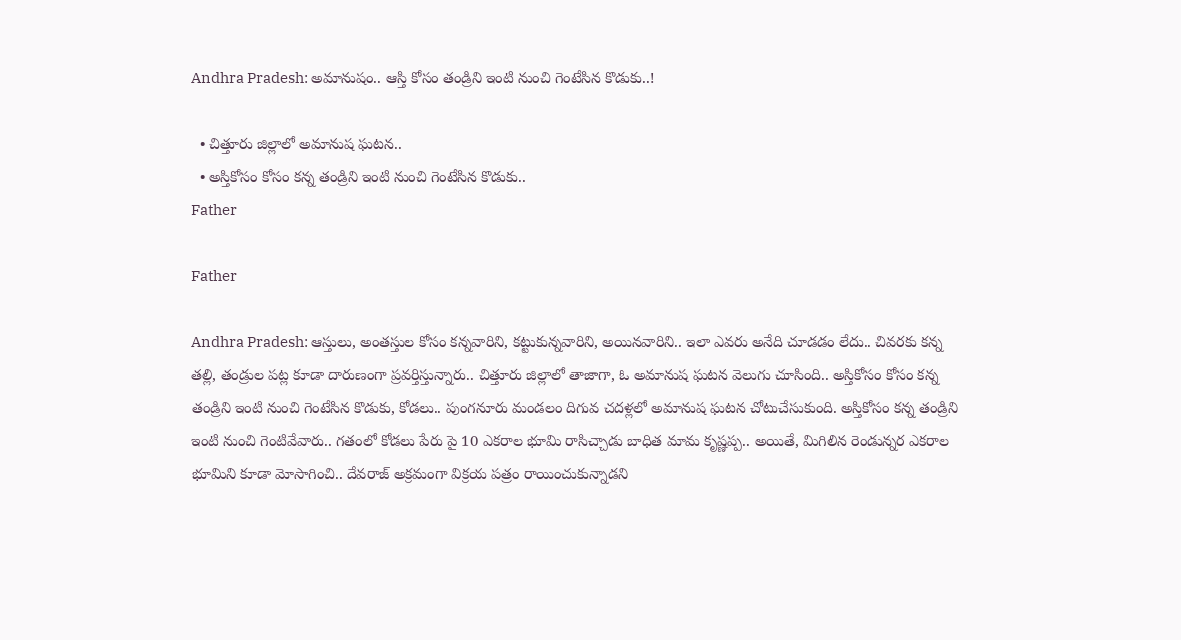Andhra Pradesh: అమానుషం.. ఆస్తి కోసం తండ్రిని ఇంటి నుంచి గెంటేసిన కొడుకు..!

  • చిత్తూరు జిల్లాలో అమానుష ఘటన..
  • అస్తికోసం కోసం కన్న తండ్రిని ఇంటి నుంచి గెంటేసిన కొడుకు..
Father

Father

Andhra Pradesh: ఆస్తులు, అంతస్తుల కోసం కన్నవారిని, కట్టుకున్నవారిని, అయినవారిని.. ఇలా ఎవరు అనేది చూడడం లేదు.. చివరకు కన్న తల్లి, తండ్రుల పట్ల కూడా దారుణంగా ప్రవర్తిస్తున్నారు.. చిత్తూరు జిల్లాలో తాజాగా, ఓ అమానుష ఘటన వెలుగు చూసింది.. అస్తికోసం కోసం కన్న తండ్రిని ఇంటి నుంచి గెంటేసిన కొడుకు, కోడలు.. పుంగనూరు మండలం దిగువ చదళ్లలో అమానుష ఘటన చోటుచేసుకుంది. అస్తికోసం కన్న తండ్రిని ఇంటి నుంచి గెంటివేవారు.. గతంలో కోడలు పేరు పై 10 ఎకరాల భూమి రాసిచ్చాడు బాధిత మామ కృష్ణప్ప.. అయితే, మిగిలిన రెండున్నర ఎకరాల భూమిని కూడా మోసాగించి.. దేవరాజ్ అక్రమంగా విక్రయ పత్రం రాయించుకున్నాడని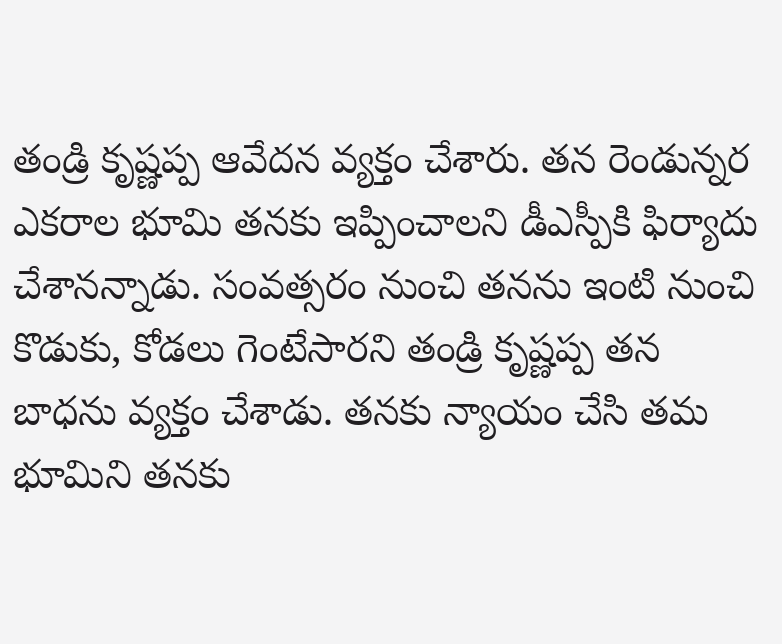తండ్రి కృష్ణప్ప ఆవేదన వ్యక్తం చేశారు. తన రెండున్నర ఎకరాల భూమి తనకు ఇప్పించాలని డీఎస్పీకి ఫిర్యాదు చేశానన్నాడు. సంవత్సరం నుంచి తనను ఇంటి నుంచి కొడుకు, కోడలు గెంటేసారని తండ్రి కృష్ణప్ప తన బాధను వ్యక్తం చేశాడు. తనకు న్యాయం చేసి తమ భూమిని తనకు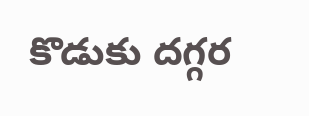కొడుకు దగ్గర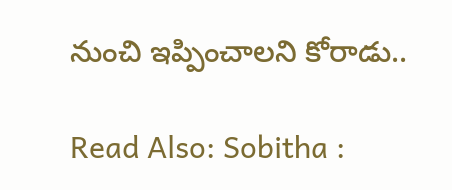నుంచి ఇప్పించాలని కోరాడు..

Read Also: Sobitha :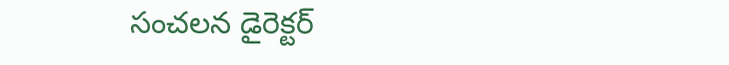సంచలన డైరెక్టర్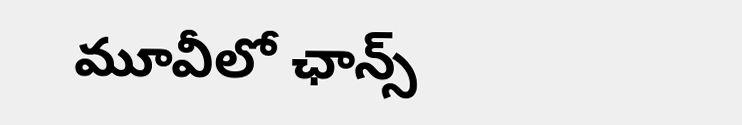మూవీలో ఛాన్స్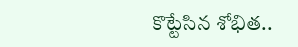కొట్టేసిన శోభిత..